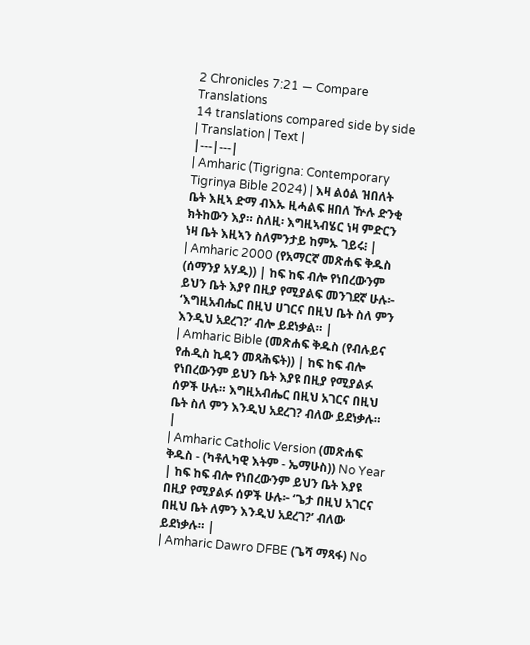2 Chronicles 7:21 — Compare Translations
14 translations compared side by side
| Translation | Text |
|---|---|
| Amharic (Tigrigna: Contemporary Tigrinya Bible 2024) | እዛ ልዕል ዝበለት ቤት እዚኣ ድማ ብእኡ ዚሓልፍ ዘበለ ዅሉ ድንቂ ክትከውን እያ። ስለዚ፡ እግዚኣብሄር ነዛ ምድርን ነዛ ቤት እዚኣን ስለምንታይ ከምኡ ገይሩ፧ |
| Amharic 2000 (የአማርኛ መጽሐፍ ቅዱስ (ሰማንያ አሃዱ)) | ከፍ ከፍ ብሎ የነበረውንም ይህን ቤት እያየ በዚያ የሚያልፍ መንገደኛ ሁሉ፦ ‘እግዚአብሔር በዚህ ሀገርና በዚህ ቤት ስለ ምን እንዲህ አደረገ?’ ብሎ ይደነቃል። |
| Amharic Bible (መጽሐፍ ቅዱስ (የብሉይና የሐዲስ ኪዳን መጻሕፍት)) | ከፍ ከፍ ብሎ የነበረውንም ይህን ቤት እያዩ በዚያ የሚያልፉ ሰዎች ሁሉ። እግዚአብሔር በዚህ አገርና በዚህ ቤት ስለ ምን እንዲህ አደረገ? ብለው ይደነቃሉ። |
| Amharic Catholic Version (መጽሐፍ ቅዱስ - (ካቶሊካዊ እትም - ኤማሁስ)) No Year | ከፍ ከፍ ብሎ የነበረውንም ይህን ቤት እያዩ በዚያ የሚያልፉ ሰዎች ሁሉ፦ ‘ጌታ በዚህ አገርና በዚህ ቤት ለምን እንዲህ አደረገ?’ ብለው ይደነቃሉ። |
| Amharic Dawro DFBE (ጌሻ ማጻፋ) No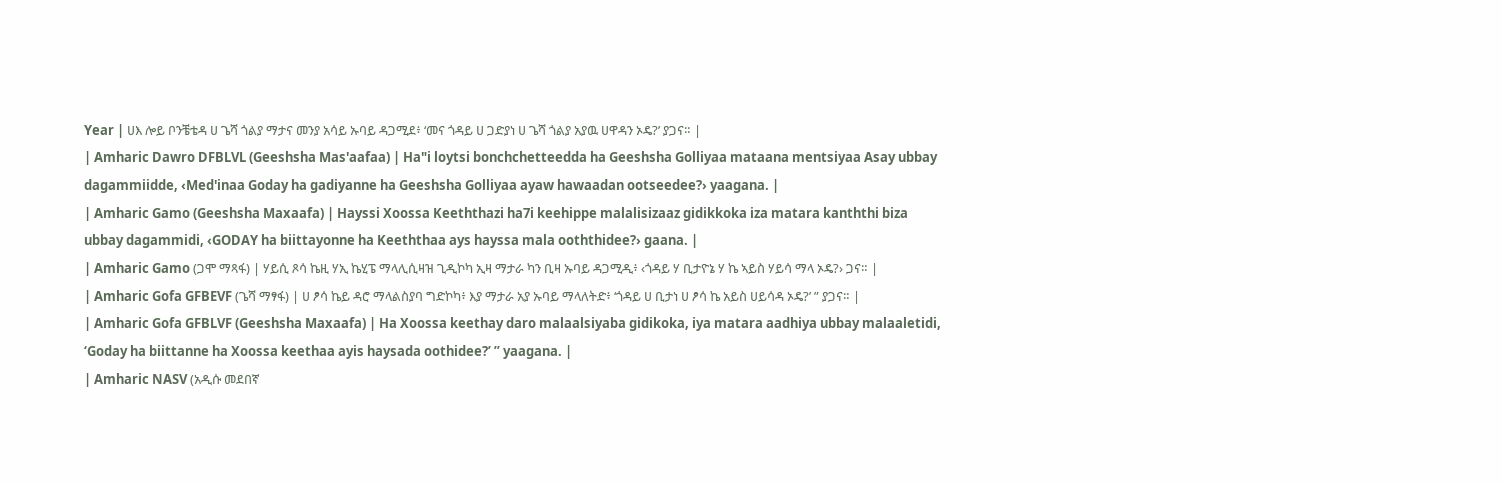Year | ሀእ ሎይ ቦንቼቴዳ ሀ ጌሻ ጎልያ ማታና መንያ አሳይ ኡባይ ዳጋሚደ፥ ‘መና ጎዳይ ሀ ጋድያነ ሀ ጌሻ ጎልያ አያዉ ሀዋዳን ኦዴ?’ ያጋና። |
| Amharic Dawro DFBLVL (Geeshsha Mas'aafaa) | Ha"i loytsi bonchchetteedda ha Geeshsha Golliyaa mataana mentsiyaa Asay ubbay dagammiidde, ‹Med'inaa Goday ha gadiyanne ha Geeshsha Golliyaa ayaw hawaadan ootseedee?› yaagana. |
| Amharic Gamo (Geeshsha Maxaafa) | Hayssi Xoossa Keeththazi ha7i keehippe malalisizaaz gidikkoka iza matara kanththi biza ubbay dagammidi, ‹GODAY ha biittayonne ha Keeththaa ays hayssa mala ooththidee?› gaana. |
| Amharic Gamo (ጋሞ ማጻፋ) | ሃይሲ ጾሳ ኬዚ ሃኢ ኬሂፔ ማላሊሲዛዝ ጊዲኮካ ኢዛ ማታራ ካን ቢዛ ኡባይ ዳጋሚዲ፥ ‹ጎዳይ ሃ ቢታዮኔ ሃ ኬ ኣይስ ሃይሳ ማላ ኦዴ?› ጋና። |
| Amharic Gofa GFBEVF (ጌሻ ማፃፋ) | ሀ ፆሳ ኬይ ዳሮ ማላልስያባ ግድኮካ፥ እያ ማታራ አያ ኡባይ ማላለትድ፥ ‘ጎዳይ ሀ ቢታነ ሀ ፆሳ ኬ አይስ ሀይሳዳ ኦዴ?’ ” ያጋና። |
| Amharic Gofa GFBLVF (Geeshsha Maxaafa) | Ha Xoossa keethay daro malaalsiyaba gidikoka, iya matara aadhiya ubbay malaaletidi, ‘Goday ha biittanne ha Xoossa keethaa ayis haysada oothidee?’ ” yaagana. |
| Amharic NASV (አዲሱ መደበኛ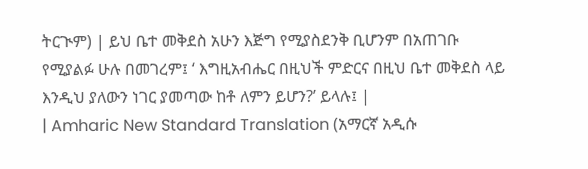ትርጒም) | ይህ ቤተ መቅደስ አሁን እጅግ የሚያስደንቅ ቢሆንም በአጠገቡ የሚያልፉ ሁሉ በመገረም፤ ‘ እግዚአብሔር በዚህች ምድርና በዚህ ቤተ መቅደስ ላይ እንዲህ ያለውን ነገር ያመጣው ከቶ ለምን ይሆን?’ ይላሉ፤ |
| Amharic New Standard Translation (አማርኛ አዲሱ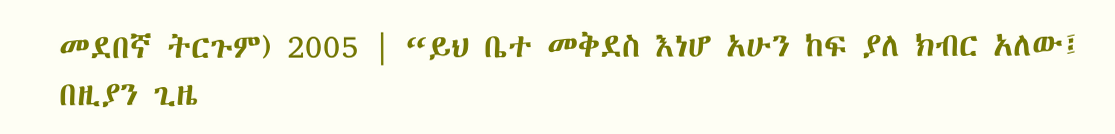መደበኛ ትርጉም) 2005 | “ይህ ቤተ መቅደስ እነሆ አሁን ከፍ ያለ ክብር አለው፤ በዚያን ጊዜ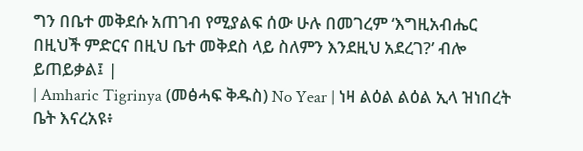ግን በቤተ መቅደሱ አጠገብ የሚያልፍ ሰው ሁሉ በመገረም ‘እግዚአብሔር በዚህች ምድርና በዚህ ቤተ መቅደስ ላይ ስለምን እንደዚህ አደረገ?’ ብሎ ይጠይቃል፤ |
| Amharic Tigrinya (መፅሓፍ ቅዱስ) No Year | ነዛ ልዕል ልዕል ኢላ ዝነበረት ቤት እናረአዩ፥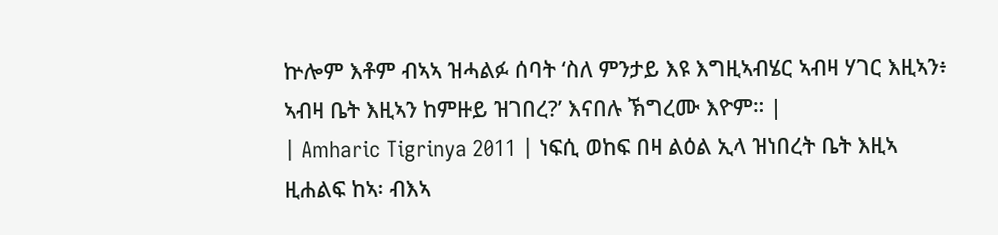ኵሎም እቶም ብኣኣ ዝሓልፉ ሰባት ‘ስለ ምንታይ እዩ እግዚኣብሄር ኣብዛ ሃገር እዚኣን፥ ኣብዛ ቤት እዚኣን ከምዙይ ዝገበረ?’ እናበሉ ኽግረሙ እዮም። |
| Amharic Tigrinya 2011 | ነፍሲ ወከፍ በዛ ልዕል ኢላ ዝነበረት ቤት እዚኣ ዚሐልፍ ከኣ፡ ብእኣ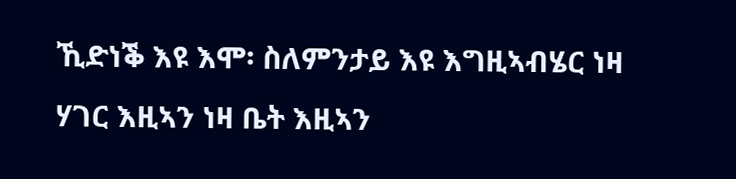ኺድነቕ እዩ እሞ፡ ስለምንታይ እዩ እግዚኣብሄር ነዛ ሃገር እዚኣን ነዛ ቤት እዚኣን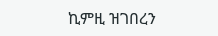ኪምዚ ዝገበረን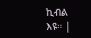ኪብል እዩ። |